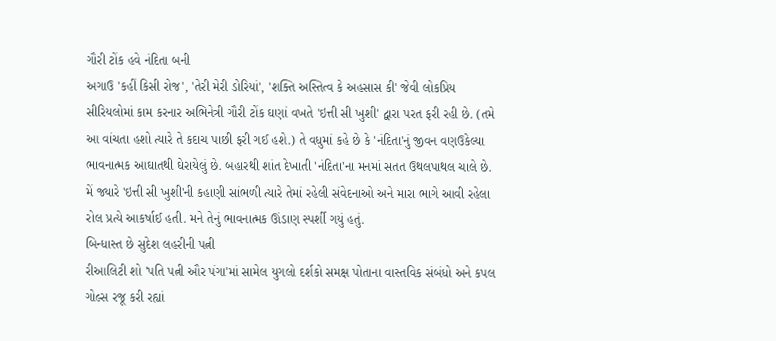ગૌરી ટોંક હવે નંદિતા બની
અગાઉ 'કહીં કિસી રોજ', 'તેરી મેરી ડોરિયાં', 'શક્તિ અસ્તિત્વ કે અહસાસ કી' જેવી લોકપ્રિય સીરિયલોમાં કામ કરનાર અભિનેત્રી ગૌરી ટોંક ઘણાં વખતે 'ઇત્તી સી ખુશી' દ્વારા પરત ફરી રહી છે. (તમે આ વાંચતા હશો ત્યારે તે કદાચ પાછી ફરી ગઈ હશે.) તે વધુમાં કહે છે કે 'નંદિતા'નું જીવન વણઉકેલ્યા ભાવનાત્મક આઘાતથી ઘેરાયેલું છે. બહારથી શાંત દેખાતી 'નંદિતા'ના મનમાં સતત ઉથલપાથલ ચાલે છે. મેં જ્યારે 'ઇત્તી સી ખુશી'ની કહાણી સાંભળી ત્યારે તેમાં રહેલી સંવેદનાઓ અને મારા ભાગે આવી રહેલા રોલ પ્રત્યે આકર્ષાઈ હતી. મને તેનું ભાવનાત્મક ઊંડાણ સ્પર્શી ગયું હતું.
બિન્ધાસ્ત છે સુદેશ લહરીની પત્ની
રીઆલિટી શો 'પતિ પત્ની ઔર પંગા'માં સામેલ યુગલો દર્શકો સમક્ષ પોતાના વાસ્તવિક સંબંધો અને કપલ ગોલ્સ રજૂ કરી રહ્યાં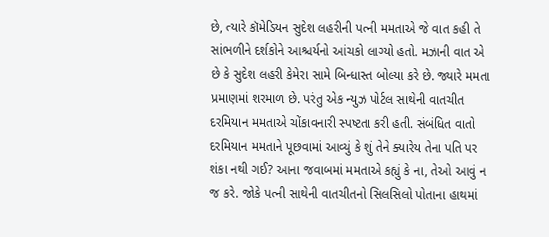છે, ત્યારે કૉમેડિયન સુદેશ લહરીની પત્ની મમતાએ જે વાત કહી તે સાંભળીને દર્શકોને આશ્ચર્યનો આંચકો લાગ્યો હતો. મઝાની વાત એ છે કે સુદેશ લહરી કેમેરા સામે બિન્ધાસ્ત બોલ્યા કરે છે. જ્યારે મમતા પ્રમાણમાં શરમાળ છે. પરંતુ એક ન્યુઝ પોર્ટલ સાથેની વાતચીત દરમિયાન મમતાએ ચોંકાવનારી સ્પષ્ટતા કરી હતી. સંબંધિત વાતો દરમિયાન મમતાને પૂછવામાં આવ્યું કે શું તેને ક્યારેય તેના પતિ પર શંકા નથી ગઈ? આના જવાબમાં મમતાએ કહ્યું કે ના, તેઓ આવું ન જ કરે. જોકે પત્ની સાથેની વાતચીતનો સિલસિલો પોતાના હાથમાં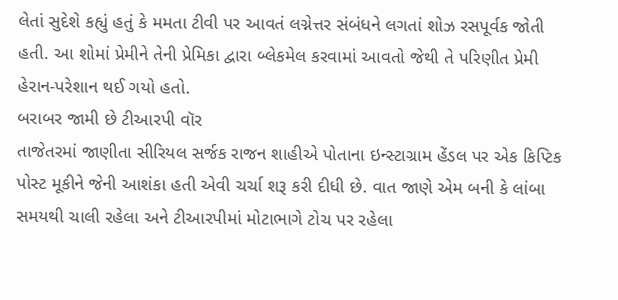લેતાં સુદેશે કહ્યું હતું કે મમતા ટીવી પર આવતં લગ્નેત્તર સંબંધને લગતાં શોઝ રસપૂર્વક જોતી હતી. આ શોમાં પ્રેમીને તેની પ્રેમિકા દ્વારા બ્લેકમેલ કરવામાં આવતો જેથી તે પરિણીત પ્રેમી હેરાન-પરેશાન થઈ ગયો હતો.
બરાબર જામી છે ટીઆરપી વૉર
તાજેતરમાં જાણીતા સીરિયલ સર્જક રાજન શાહીએ પોતાના ઇન્સ્ટાગ્રામ હેંડલ પર એક કિપ્ટિક પોસ્ટ મૂકીને જેની આશંકા હતી એવી ચર્ચા શરૂ કરી દીધી છે. વાત જાણે એમ બની કે લાંબા સમયથી ચાલી રહેલા અને ટીઆરપીમાં મોટાભાગે ટોચ પર રહેલા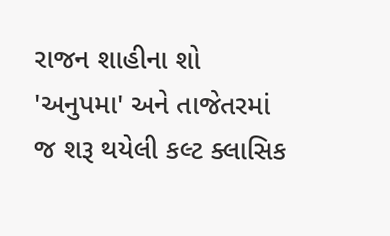રાજન શાહીના શો 'અનુપમા' અને તાજેતરમાં જ શરૂ થયેલી કલ્ટ ક્લાસિક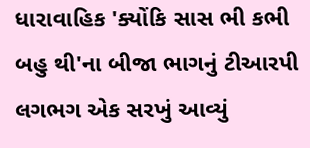ધારાવાહિક 'ક્યોંકિ સાસ ભી કભી બહુ થી'ના બીજા ભાગનું ટીઆરપી લગભગ એક સરખું આવ્યું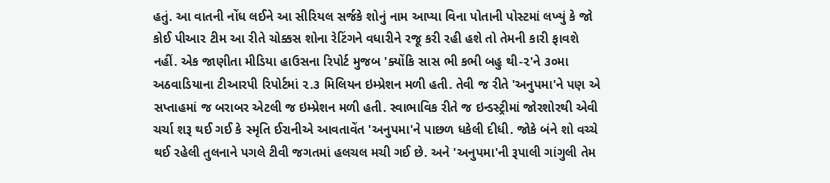હતું. આ વાતની નોંધ લઈને આ સીરિયલ સર્જકે શોનું નામ આપ્યા વિના પોતાની પોસ્ટમાં લખ્યું કે જો કોઈ પીઆર ટીમ આ રીતે ચોક્કસ શોના રેટિંગને વધારીને રજૂ કરી રહી હશે તો તેમની કારી ફાવશે નહીં. એક જાણીતા મીડિયા હાઉસના રિપોર્ટ મુજબ 'ક્યોંકિ સાસ ભી કભી બહુ થી-૨'ને ૩૦મા અઠવાડિયાના ટીઆરપી રિપોર્ટમાં ૨.૩ મિલિયન ઇમ્પ્રેશન મળી હતી. તેવી જ રીતે 'અનુપમા'ને પણ એ સપ્તાહમાં જ બરાબર એટલી જ ઇમ્પ્રેશન મળી હતી. સ્વાભાવિક રીતે જ ઇન્ડસ્ટ્રીમાં જોરશોરથી એવી ચર્ચા શરૂ થઈ ગઈ કે સ્મૃતિ ઈરાનીએ આવતાવેંત 'અનુપમા'ને પાછળ ધકેલી દીધી. જોકે બંને શો વચ્ચે થઈ રહેલી તુલનાને પગલે ટીવી જગતમાં હલચલ મચી ગઈ છે. અને 'અનુપમા'ની રૂપાલી ગાંગુલી તેમ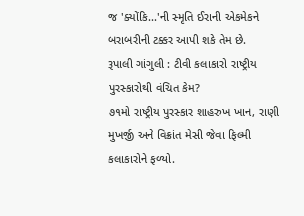જ 'ક્યોંકિ...'ની સ્મૃતિ ઈરાની એકમેકને બરાબરીની ટક્કર આપી શકે તેમ છે.
રૂપાલી ગાંગુલી : ટીવી કલાકારો રાષ્ટ્રીય પુરસ્કારોથી વંચિત કેમ?
૭૧મો રાષ્ટ્રીય પુરસ્કાર શાહરુખ ખાન, રાણી મુખર્જી અને વિક્રાંત મેસી જેવા ફિલ્મી કલાકારોને ફળ્યો.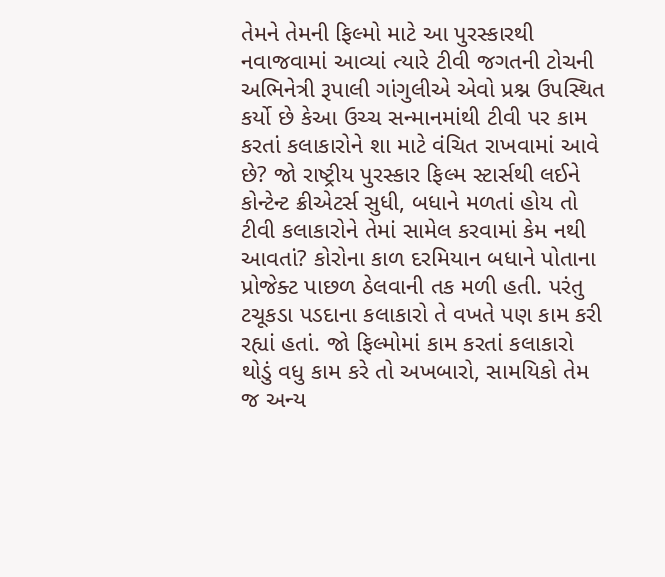તેમને તેમની ફિલ્મો માટે આ પુરસ્કારથી નવાજવામાં આવ્યાં ત્યારે ટીવી જગતની ટોચની અભિનેત્રી રૂપાલી ગાંગુલીએ એવો પ્રશ્ન ઉપસ્થિત કર્યો છે કેઆ ઉચ્ચ સન્માનમાંથી ટીવી પર કામ કરતાં કલાકારોને શા માટે વંચિત રાખવામાં આવે છે? જો રાષ્ટ્રીય પુરસ્કાર ફિલ્મ સ્ટાર્સથી લઈને કોન્ટેન્ટ ક્રીએટર્સ સુધી, બધાને મળતાં હોય તો ટીવી કલાકારોને તેમાં સામેલ કરવામાં કેમ નથી આવતાં? કોરોના કાળ દરમિયાન બધાને પોતાના પ્રોજેક્ટ પાછળ ઠેલવાની તક મળી હતી. પરંતુ ટચૂકડા પડદાના કલાકારો તે વખતે પણ કામ કરી રહ્યાં હતાં. જો ફિલ્મોમાં કામ કરતાં કલાકારો થોડું વધુ કામ કરે તો અખબારો, સામયિકો તેમ જ અન્ય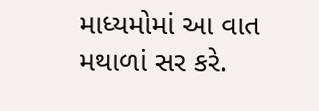માધ્યમોમાં આ વાત મથાળાં સર કરે.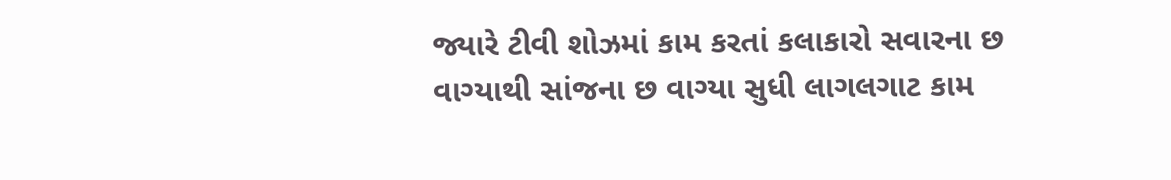જ્યારે ટીવી શોઝમાં કામ કરતાં કલાકારો સવારના છ વાગ્યાથી સાંજના છ વાગ્યા સુધી લાગલગાટ કામ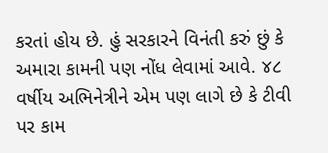કરતાં હોય છે. હું સરકારને વિનંતી કરું છું કે અમારા કામની પણ નોંધ લેવામાં આવે. ૪૮ વર્ષીય અભિનેત્રીને એમ પણ લાગે છે કે ટીવી પર કામ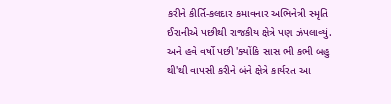કરીને કીર્તિ-કલદાર કમાવનાર અભિનેત્રી સ્મૃતિ ઈરાનીએ પછીથી રાજકીય ક્ષેત્રે પણ ઝંપલાવ્યું. અને હવે વર્ષો પછી 'ક્યોંકિ સાસ ભી કભી બહુ થી'થી વાપસી કરીને બંને ક્ષેત્રે કાર્યરત આ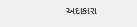અદાકારા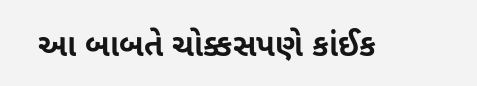આ બાબતે ચોક્કસપણે કાંઈક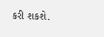કરી શકશે.